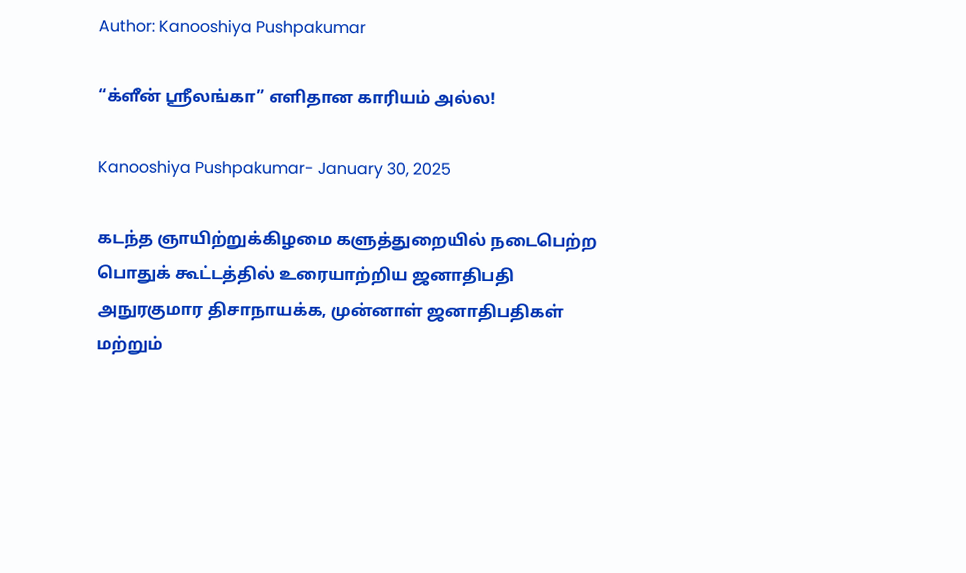Author: Kanooshiya Pushpakumar

“க்ளீன் ஸ்ரீலங்கா” எளிதான காரியம் அல்ல!

Kanooshiya Pushpakumar- January 30, 2025

கடந்த ஞாயிற்றுக்கிழமை களுத்துறையில் நடைபெற்ற பொதுக் கூட்டத்தில் உரையாற்றிய ஜனாதிபதி அநுரகுமார திசாநாயக்க, முன்னாள் ஜனாதிபதிகள் மற்றும்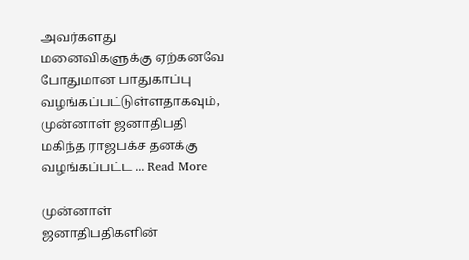அவர்களது மனைவிகளுக்கு ஏற்கனவே போதுமான பாதுகாப்பு வழங்கப்பட்டுள்ளதாகவும், முன்னாள் ஜனாதிபதி மகிந்த ராஜபக்ச தனக்கு வழங்கப்பட்ட ... Read More

முன்னாள் ஜனாதிபதிகளின்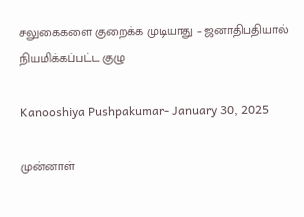சலுகைகளை குறைக்க முடியாது – ஜனாதிபதியால் நியமிக்கப்பட்ட குழு

Kanooshiya Pushpakumar- January 30, 2025

முன்னாள்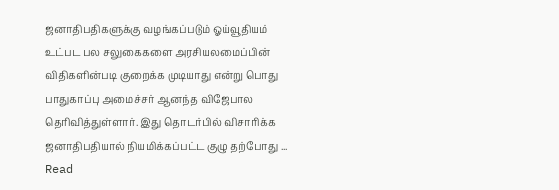ஜனாதிபதிகளுக்கு வழங்கப்படும் ஓய்வூதியம் உட்பட பல சலுகைகளை அரசியலமைப்பின் விதிகளின்படி குறைக்க முடியாது என்று பொது பாதுகாப்பு அமைச்சர் ஆனந்த விஜேபால தெரிவித்துள்ளார். இது தொடர்பில் விசாரிக்க ஜனாதிபதியால் நியமிக்கப்பட்ட குழு தற்போது ... Read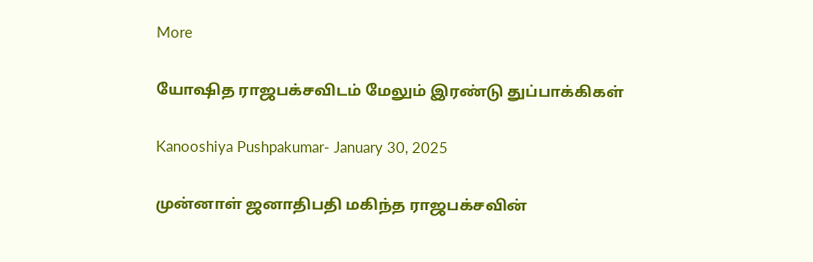More

யோஷித ராஜபக்சவிடம் மேலும் இரண்டு துப்பாக்கிகள்

Kanooshiya Pushpakumar- January 30, 2025

முன்னாள் ஜனாதிபதி மகிந்த ராஜபக்சவின்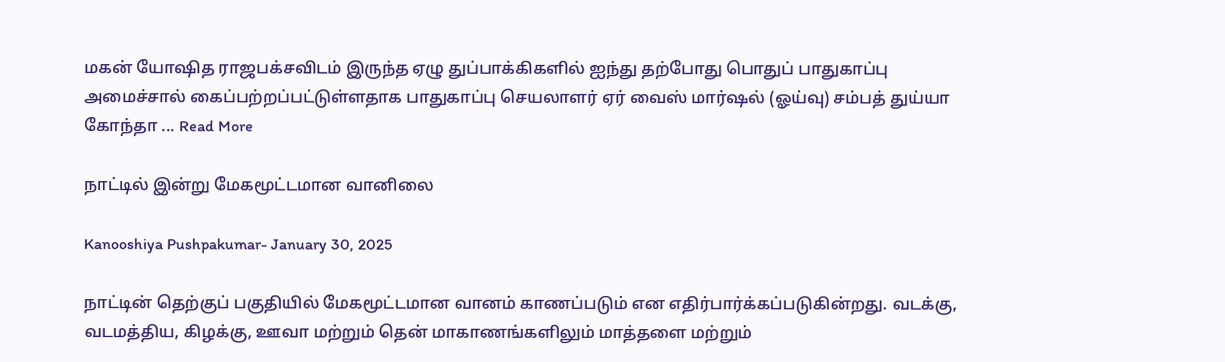மகன் யோஷித ராஜபக்சவிடம் இருந்த ஏழு துப்பாக்கிகளில் ஐந்து தற்போது பொதுப் பாதுகாப்பு அமைச்சால் கைப்பற்றப்பட்டுள்ளதாக பாதுகாப்பு செயலாளர் ஏர் வைஸ் மார்ஷல் (ஓய்வு) சம்பத் துய்யா கோந்தா ... Read More

நாட்டில் இன்று மேகமூட்டமான வானிலை

Kanooshiya Pushpakumar- January 30, 2025

நாட்டின் தெற்குப் பகுதியில் மேகமூட்டமான வானம் காணப்படும் என எதிர்பார்க்கப்படுகின்றது. வடக்கு, வடமத்திய, கிழக்கு, ஊவா மற்றும் தென் மாகாணங்களிலும் மாத்தளை மற்றும்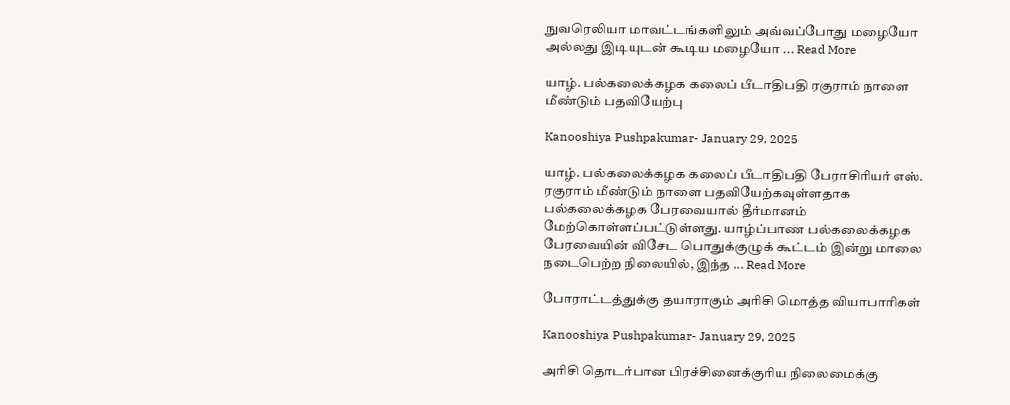நுவரெலியா மாவட்டங்களிலும் அவ்வப்போது மழையோ அல்லது இடியுடன் கூடிய மழையோ ... Read More

யாழ். பல்கலைக்கழக கலைப் பீடாதிபதி ரகுராம் நாளை மீண்டும் பதவியேற்பு

Kanooshiya Pushpakumar- January 29, 2025

யாழ். பல்கலைக்கழக கலைப் பீடாதிபதி பேராசிரியர் எஸ். ரகுராம் மீண்டும் நாளை பதவியேற்கவுள்ளதாக பல்கலைக்கழக பேரவையால் தீர்மானம் மேற்கொள்ளப்பட்டுள்ளது. யாழ்ப்பாண பல்கலைக்கழக பேரவையின் விசேட பொதுக்குழுக் கூட்டம் இன்று மாலை நடைபெற்ற நிலையில், இந்த ... Read More

போராட்டத்துக்கு தயாராகும் அரிசி மொத்த வியாபாரிகள்

Kanooshiya Pushpakumar- January 29, 2025

அரிசி தொடர்பான பிரச்சினைக்குரிய நிலைமைக்கு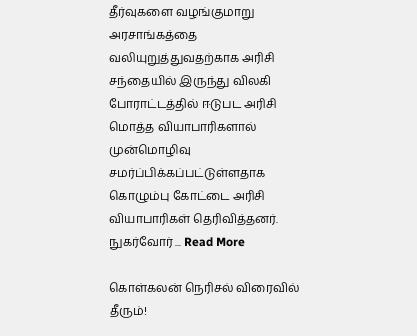தீர்வுகளை வழங்குமாறு அரசாங்கத்தை வலியுறுத்துவதற்காக அரிசி சந்தையில் இருந்து விலகி போராட்டத்தில் ஈடுபட அரிசி மொத்த வியாபாரிகளால் முன்மொழிவு சமர்ப்பிக்கப்பட்டுள்ளதாக கொழும்பு கோட்டை அரிசி வியாபாரிகள் தெரிவித்தனர். நுகர்வோர் ... Read More

கொள்கலன் நெரிசல் விரைவில் தீரும்!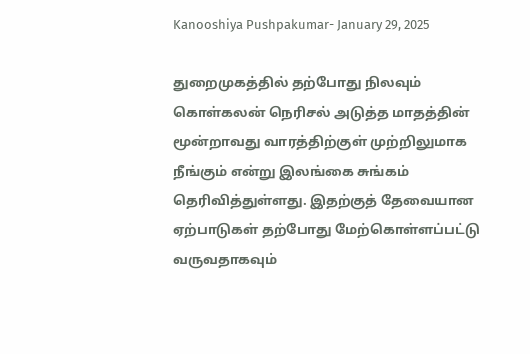Kanooshiya Pushpakumar- January 29, 2025

துறைமுகத்தில் தற்போது நிலவும் கொள்கலன் நெரிசல் அடுத்த மாதத்தின் மூன்றாவது வாரத்திற்குள் முற்றிலுமாக நீங்கும் என்று இலங்கை சுங்கம் தெரிவித்துள்ளது. இதற்குத் தேவையான ஏற்பாடுகள் தற்போது மேற்கொள்ளப்பட்டு வருவதாகவும்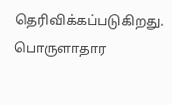தெரிவிக்கப்படுகிறது. பொருளாதார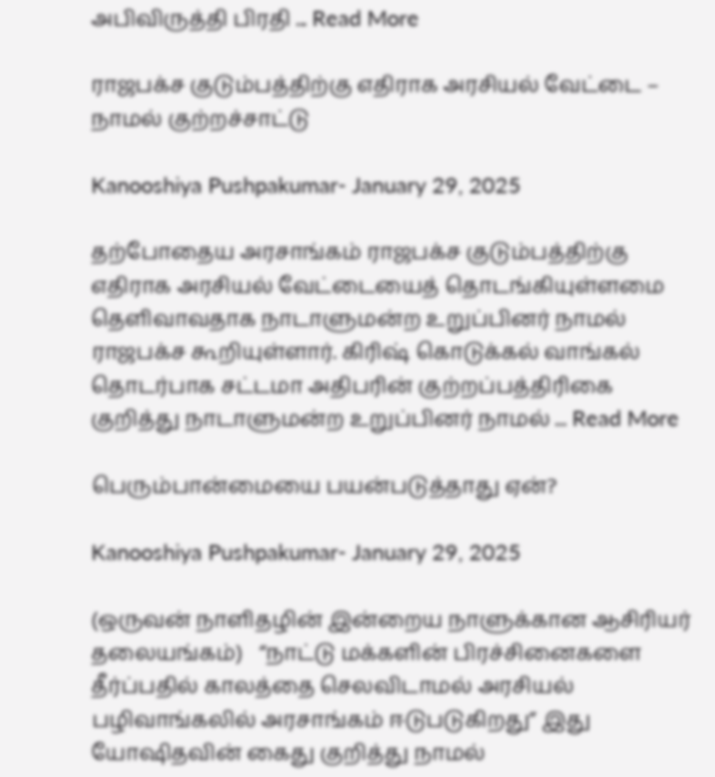அபிவிருத்தி பிரதி ... Read More

ராஜபக்ச குடும்பத்திற்கு எதிராக அரசியல் வேட்டை – நாமல் குற்றச்சாட்டு

Kanooshiya Pushpakumar- January 29, 2025

தற்போதைய அரசாங்கம் ராஜபக்ச குடும்பத்திற்கு எதிராக அரசியல் வேட்டையைத் தொடங்கியுள்ளமை தெளிவாவதாக நாடாளுமன்ற உறுப்பினர் நாமல் ராஜபக்ச கூறியுள்ளார். கிரிஷ் கொடுக்கல் வாங்கல் தொடர்பாக சட்டமா அதிபரின் குற்றப்பத்திரிகை குறித்து நாடாளுமன்ற உறுப்பினர் நாமல் ... Read More

பெரும்பான்மையை பயன்படுத்தாது ஏன்?

Kanooshiya Pushpakumar- January 29, 2025

(ஒருவன் நாளிதழின் இன்றைய நாளுக்கான ஆசிரியர் தலையங்கம்)   “நாட்டு மக்களின் பிரச்சினைகளை தீர்ப்பதில் காலத்தை செலவிடாமல் அரசியல் பழிவாங்கலில் அரசாங்கம் ஈடுபடுகிறது” இது யோஷிதவின் கைது குறித்து நாமல்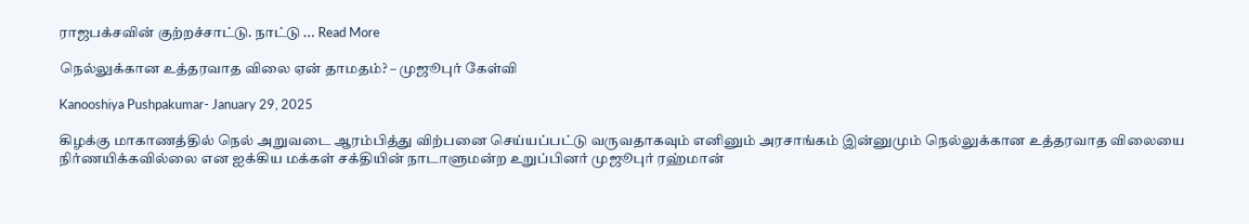ராஜபக்சவின் குற்றச்சாட்டு. நாட்டு ... Read More

நெல்லுக்கான உத்தரவாத விலை ஏன் தாமதம்? – முஜூபுர் கேள்வி

Kanooshiya Pushpakumar- January 29, 2025

கிழக்கு மாகாணத்தில் நெல் அறுவடை ஆரம்பித்து விற்பனை செய்யப்பட்டு வருவதாகவும் எனினும் அரசாங்கம் இன்னுமும் நெல்லுக்கான உத்தரவாத விலையை நிர்ணயிக்கவில்லை என ஐக்கிய மக்கள் சக்தியின் நாடாளுமன்ற உறுப்பினர் முஜூபுர் ரஹ்மான்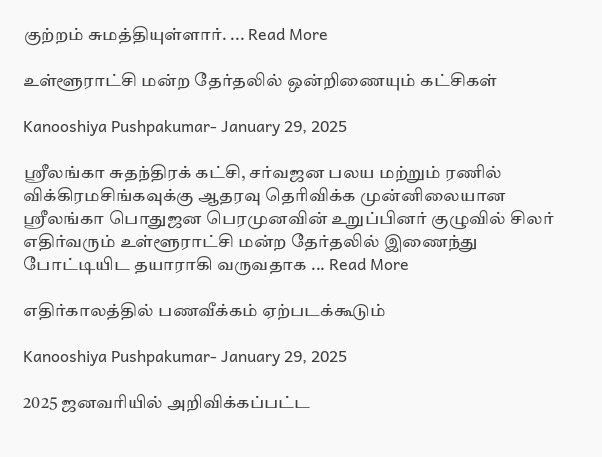குற்றம் சுமத்தியுள்ளார். ... Read More

உள்ளூராட்சி மன்ற தேர்தலில் ஒன்றிணையும் கட்சிகள்

Kanooshiya Pushpakumar- January 29, 2025

ஸ்ரீலங்கா சுதந்திரக் கட்சி, சர்வஜன பலய மற்றும் ரணில் விக்கிரமசிங்கவுக்கு ஆதரவு தெரிவிக்க முன்னிலையான ஸ்ரீலங்கா பொதுஜன பெரமுனவின் உறுப்பினர் குழுவில் சிலர் எதிர்வரும் உள்ளூராட்சி மன்ற தேர்தலில் இணைந்து போட்டியிட தயாராகி வருவதாக ... Read More

எதிர்காலத்தில் பணவீக்கம் ஏற்படக்கூடும்

Kanooshiya Pushpakumar- January 29, 2025

2025 ஜனவரியில் அறிவிக்கப்பட்ட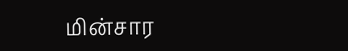மின்சார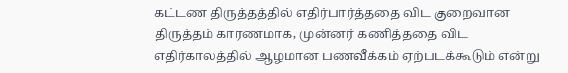கட்டண திருத்தத்தில் எதிர்பார்த்ததை விட குறைவான திருத்தம் காரணமாக, முன்னர் கணித்ததை விட எதிர்காலத்தில் ஆழமான பணவீக்கம் ஏற்படக்கூடும் என்று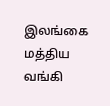இலங்கை மத்திய வங்கி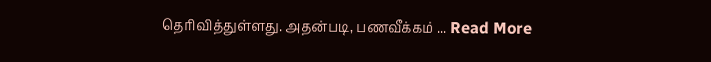தெரிவித்துள்ளது. அதன்படி, பணவீக்கம் ... Read More